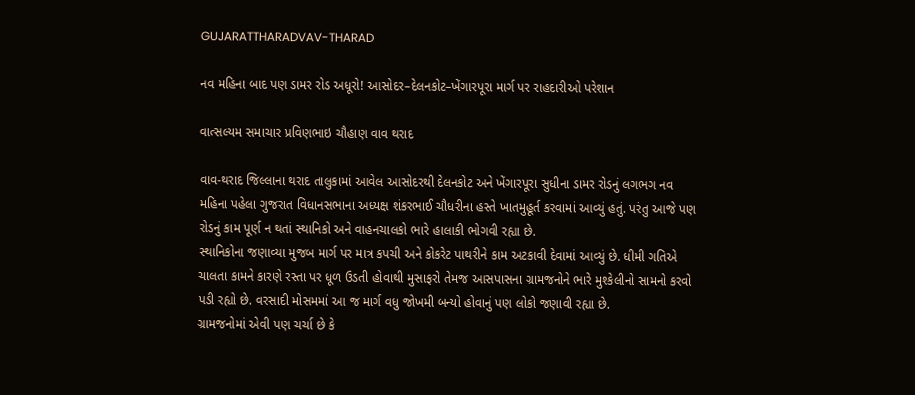GUJARATTHARADVAV-THARAD

નવ મહિના બાદ પણ ડામર રોડ અધૂરો! આસોદર–દેલનકોટ–ખેંગારપૂરા માર્ગ પર રાહદારીઓ પરેશાન

વાત્સલ્યમ સમાચાર પ્રવિણભાઇ ચૌહાણ વાવ થરાદ

વાવ-થરાદ જિલ્લાના થરાદ તાલુકામાં આવેલ આસોદરથી દેલનકોટ અને ખેંગારપૂરા સુધીના ડામર રોડનું લગભગ નવ મહિના પહેલા ગુજરાત વિધાનસભાના અધ્યક્ષ શંકરભાઈ ચૌધરીના હસ્તે ખાતમુહૂર્ત કરવામાં આવ્યું હતું. પરંતુ આજે પણ રોડનું કામ પૂર્ણ ન થતાં સ્થાનિકો અને વાહનચાલકો ભારે હાલાકી ભોગવી રહ્યા છે.
સ્થાનિકોના જણાવ્યા મુજબ માર્ગ પર માત્ર કપચી અને કોકરેટ પાથરીને કામ અટકાવી દેવામાં આવ્યું છે. ધીમી ગતિએ ચાલતા કામને કારણે રસ્તા પર ધૂળ ઉડતી હોવાથી મુસાફરો તેમજ આસપાસના ગ્રામજનોને ભારે મુશ્કેલીનો સામનો કરવો પડી રહ્યો છે. વરસાદી મોસમમાં આ જ માર્ગ વધુ જોખમી બન્યો હોવાનું પણ લોકો જણાવી રહ્યા છે.
ગ્રામજનોમાં એવી પણ ચર્ચા છે કે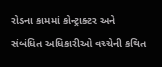રોડના કામમાં કોન્ટ્રાક્ટર અને સંબંધિત અધિકારીઓ વચ્ચેની કથિત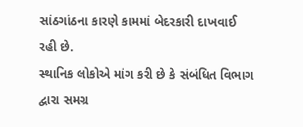સાંઠગાંઠના કારણે કામમાં બેદરકારી દાખવાઈ રહી છે.
સ્થાનિક લોકોએ માંગ કરી છે કે સંબંધિત વિભાગ દ્વારા સમગ્ર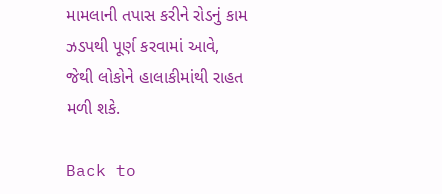મામલાની તપાસ કરીને રોડનું કામ ઝડપથી પૂર્ણ કરવામાં આવે, જેથી લોકોને હાલાકીમાંથી રાહત મળી શકે.

Back to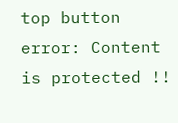top button
error: Content is protected !!